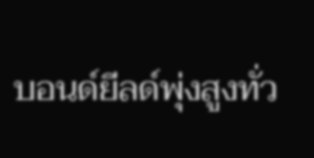บอนด์ยีลด์พุ่งสูงทั่ว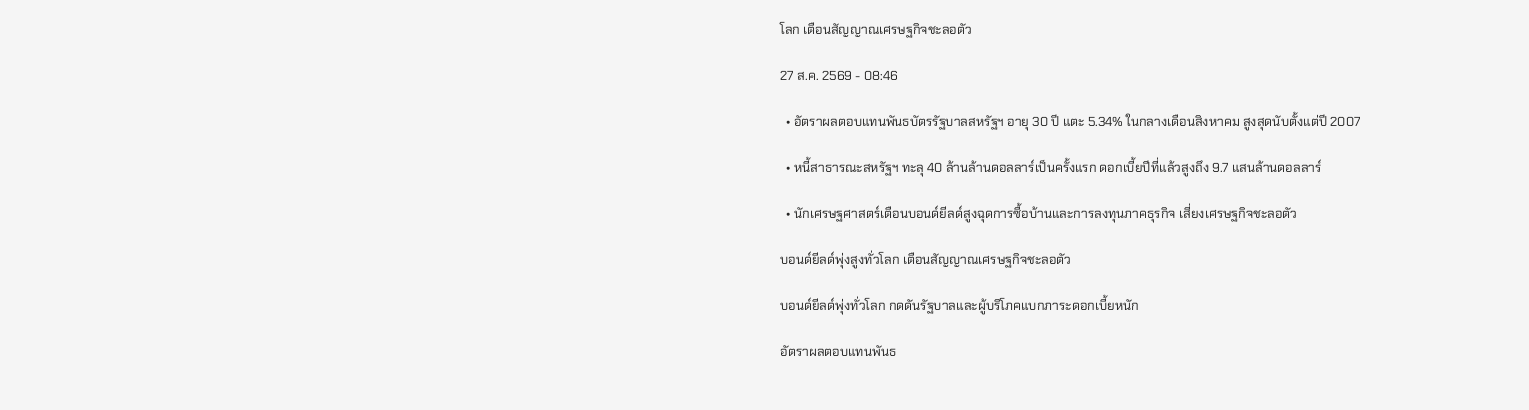โลก เตือนสัญญาณเศรษฐกิจชะลอตัว

27 ส.ค. 2569 - 08:46

  • อัตราผลตอบแทนพันธบัตรรัฐบาลสหรัฐฯ อายุ 30 ปี แตะ 5.34% ในกลางเดือนสิงหาคม สูงสุดนับตั้งแต่ปี 2007

  • หนี้สาธารณะสหรัฐฯ ทะลุ 40 ล้านล้านดอลลาร์เป็นครั้งแรก ดอกเบี้ยปีที่แล้วสูงถึง 9.7 แสนล้านดอลลาร์

  • นักเศรษฐศาสตร์เตือนบอนด์ยีลด์สูงฉุดการซื้อบ้านและการลงทุนภาคธุรกิจ เสี่ยงเศรษฐกิจชะลอตัว

บอนด์ยีลด์พุ่งสูงทั่วโลก เตือนสัญญาณเศรษฐกิจชะลอตัว

บอนด์ยีลด์พุ่งทั่วโลก กดดันรัฐบาลและผู้บริโภคแบกภาระดอกเบี้ยหนัก

อัตราผลตอบแทนพันธ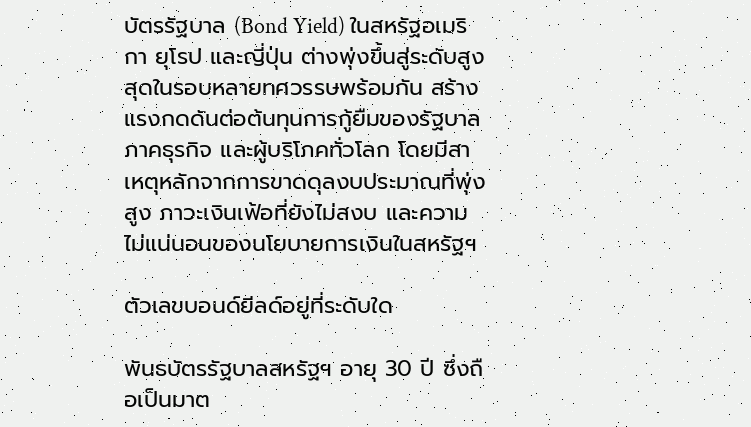บัตรรัฐบาล (Bond Yield) ในสหรัฐอเมริกา ยุโรป และญี่ปุ่น ต่างพุ่งขึ้นสู่ระดับสูงสุดในรอบหลายทศวรรษพร้อมกัน สร้างแรงกดดันต่อต้นทุนการกู้ยืมของรัฐบาล ภาคธุรกิจ และผู้บริโภคทั่วโลก โดยมีสาเหตุหลักจากการขาดดุลงบประมาณที่พุ่งสูง ภาวะเงินเฟ้อที่ยังไม่สงบ และความไม่แน่นอนของนโยบายการเงินในสหรัฐฯ

ตัวเลขบอนด์ยีลด์อยู่ที่ระดับใด

พันธบัตรรัฐบาลสหรัฐฯ อายุ 30 ปี ซึ่งถือเป็นมาต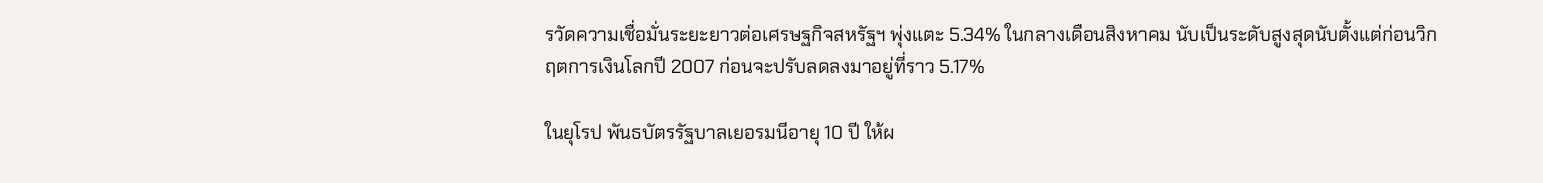รวัดความเชื่อมั่นระยะยาวต่อเศรษฐกิจสหรัฐฯ พุ่งแตะ 5.34% ในกลางเดือนสิงหาคม นับเป็นระดับสูงสุดนับตั้งแต่ก่อนวิกฤตการเงินโลกปี 2007 ก่อนจะปรับลดลงมาอยู่ที่ราว 5.17%

ในยุโรป พันธบัตรรัฐบาลเยอรมนีอายุ 10 ปี ให้ผ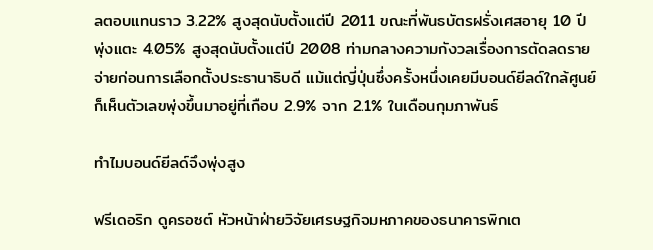ลตอบแทนราว 3.22% สูงสุดนับตั้งแต่ปี 2011 ขณะที่พันธบัตรฝรั่งเศสอายุ 10 ปี พุ่งแตะ 4.05% สูงสุดนับตั้งแต่ปี 2008 ท่ามกลางความกังวลเรื่องการตัดลดรายจ่ายก่อนการเลือกตั้งประธานาธิบดี แม้แต่ญี่ปุ่นซึ่งครั้งหนึ่งเคยมีบอนด์ยีลด์ใกล้ศูนย์ ก็เห็นตัวเลขพุ่งขึ้นมาอยู่ที่เกือบ 2.9% จาก 2.1% ในเดือนกุมภาพันธ์

ทำไมบอนด์ยีลด์จึงพุ่งสูง

ฟรีเดอริก ดูครอซต์ หัวหน้าฝ่ายวิจัยเศรษฐกิจมหภาคของธนาคารพิกเต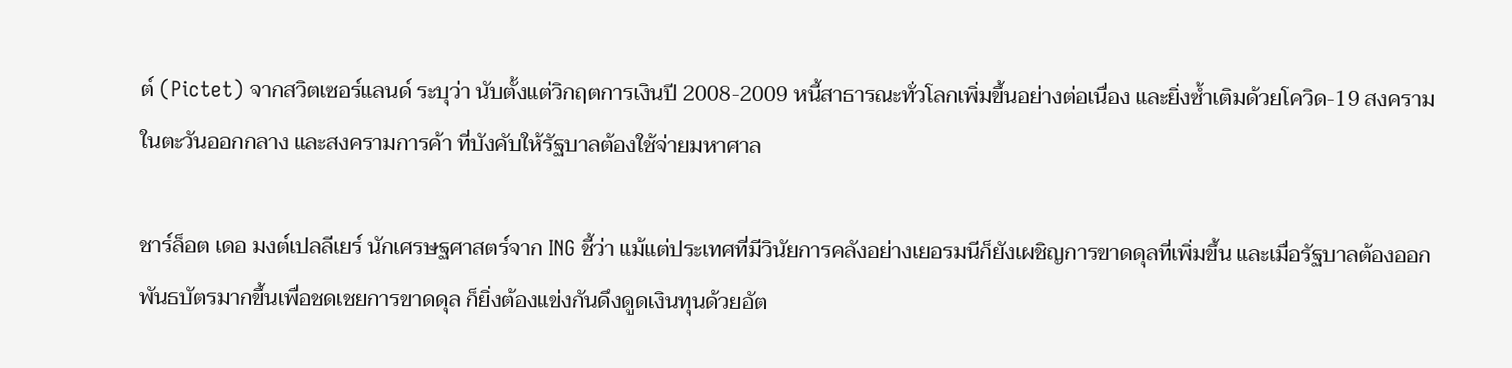ต์ (Pictet) จากสวิตเซอร์แลนด์ ระบุว่า นับตั้งแต่วิกฤตการเงินปี 2008-2009 หนี้สาธารณะทั่วโลกเพิ่มขึ้นอย่างต่อเนื่อง และยิ่งซ้ำเติมด้วยโควิด-19 สงครามในตะวันออกกลาง และสงครามการค้า ที่บังคับให้รัฐบาลต้องใช้จ่ายมหาศาล

ชาร์ล็อต เดอ มงต์เปลลีเยร์ นักเศรษฐศาสตร์จาก ING ชี้ว่า แม้แต่ประเทศที่มีวินัยการคลังอย่างเยอรมนีก็ยังเผชิญการขาดดุลที่เพิ่มขึ้น และเมื่อรัฐบาลต้องออกพันธบัตรมากขึ้นเพื่อชดเชยการขาดดุล ก็ยิ่งต้องแข่งกันดึงดูดเงินทุนด้วยอัต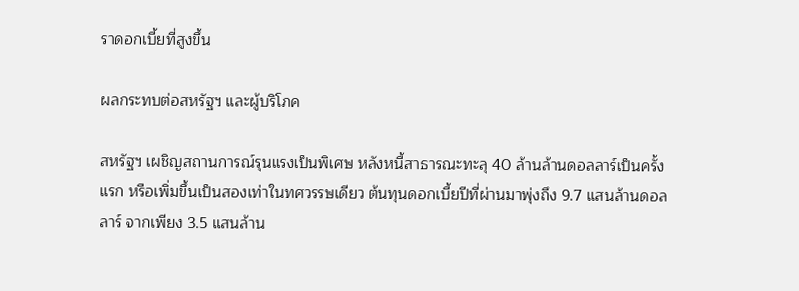ราดอกเบี้ยที่สูงขึ้น

ผลกระทบต่อสหรัฐฯ และผู้บริโภค

สหรัฐฯ เผชิญสถานการณ์รุนแรงเป็นพิเศษ หลังหนี้สาธารณะทะลุ 40 ล้านล้านดอลลาร์เป็นครั้งแรก หรือเพิ่มขึ้นเป็นสองเท่าในทศวรรษเดียว ต้นทุนดอกเบี้ยปีที่ผ่านมาพุ่งถึง 9.7 แสนล้านดอลลาร์ จากเพียง 3.5 แสนล้าน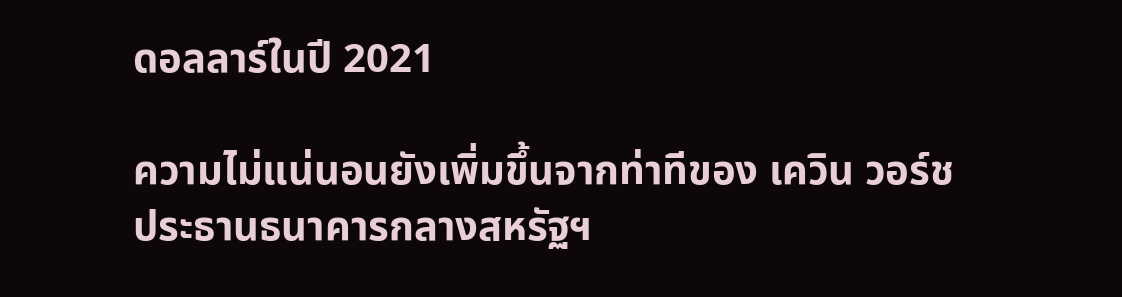ดอลลาร์ในปี 2021

ความไม่แน่นอนยังเพิ่มขึ้นจากท่าทีของ เควิน วอร์ช ประธานธนาคารกลางสหรัฐฯ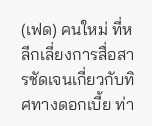(เฟด) คนใหม่ ที่หลีกเลี่ยงการสื่อสารชัดเจนเกี่ยวกับทิศทางดอกเบี้ย ท่า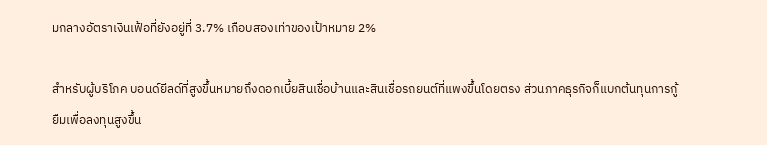มกลางอัตราเงินเฟ้อที่ยังอยู่ที่ 3.7% เกือบสองเท่าของเป้าหมาย 2%

สำหรับผู้บริโภค บอนด์ยีลด์ที่สูงขึ้นหมายถึงดอกเบี้ยสินเชื่อบ้านและสินเชื่อรถยนต์ที่แพงขึ้นโดยตรง ส่วนภาคธุรกิจก็แบกต้นทุนการกู้ยืมเพื่อลงทุนสูงขึ้น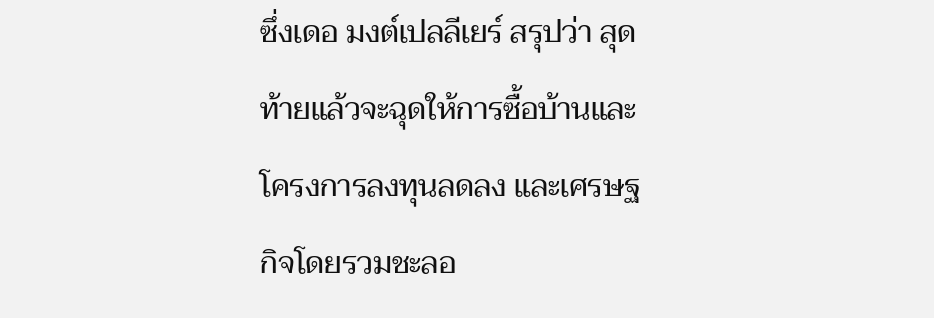ซึ่งเดอ มงต์เปลลีเยร์ สรุปว่า สุดท้ายแล้วจะฉุดให้การซื้อบ้านและโครงการลงทุนลดลง และเศรษฐกิจโดยรวมชะลอ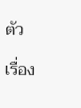ตัว

เรื่อง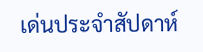เด่นประจำสัปดาห์